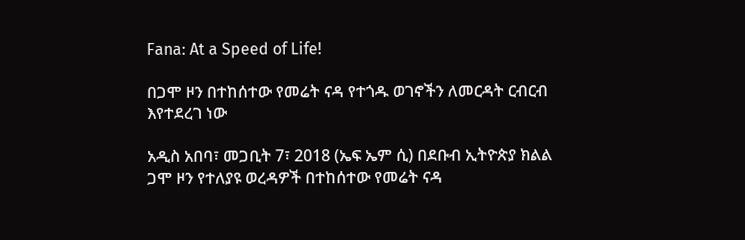Fana: At a Speed of Life!

በጋሞ ዞን በተከሰተው የመሬት ናዳ የተጎዱ ወገኖችን ለመርዳት ርብርብ እየተደረገ ነው

አዲስ አበባ፣ መጋቢት 7፣ 2018 (ኤፍ ኤም ሲ) በደቡብ ኢትዮጵያ ክልል ጋሞ ዞን የተለያዩ ወረዳዎች በተከሰተው የመሬት ናዳ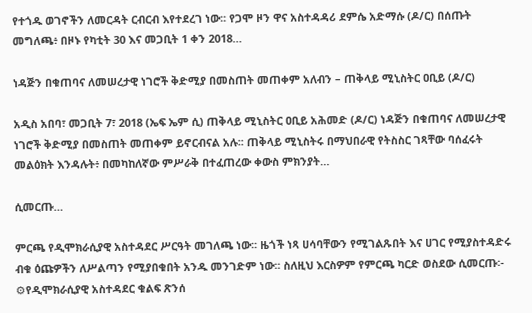የተጎዱ ወገኖችን ለመርዳት ርብርብ እየተደረገ ነው፡፡ የጋሞ ዞን ዋና አስተዳዳሪ ደምሴ አድማሱ (ዶ/ር) በሰጡት መግለጫ፥ በዞኑ የካቲት 30 እና መጋቢት 1 ቀን 2018…

ነዳጅን በቁጠባና ለመሠረታዊ ነገሮች ቅድሚያ በመስጠት መጠቀም አለብን – ጠቅላይ ሚኒስትር ዐቢይ (ዶ/ር)

አዲስ አበባ፣ መጋቢት 7፣ 2018 (ኤፍ ኤም ሲ) ጠቅላይ ሚኒስትር ዐቢይ አሕመድ (ዶ/ር) ነዳጅን በቁጠባና ለመሠረታዊ ነገሮች ቅድሚያ በመስጠት መጠቀም ይኖርብናል አሉ፡፡ ጠቅላይ ሚኒስትሩ በማህበራዊ የትስስር ገጻቸው ባሰፈሩት መልዕክት እንዳሉት፥ በመካከለኛው ምሥራቅ በተፈጠረው ቀውስ ምክንያት…

ሲመርጡ…

ምርጫ የዲሞክራሲያዊ አስተዳደር ሥርዓት መገለጫ ነው፡፡ ዜጎች ነጻ ሀሳባቸውን የሚገልጹበት እና ሀገር የሚያስተዳድሩ ብቁ ዕጩዎችን ለሥልጣን የሚያበቁበት አንዱ መንገድም ነው፡፡ ስለዚህ እርስዎም የምርጫ ካርድ ወስደው ሲመርጡ፡- ⚙የዲሞክራሲያዊ አስተዳደር ቁልፍ ጽንሰ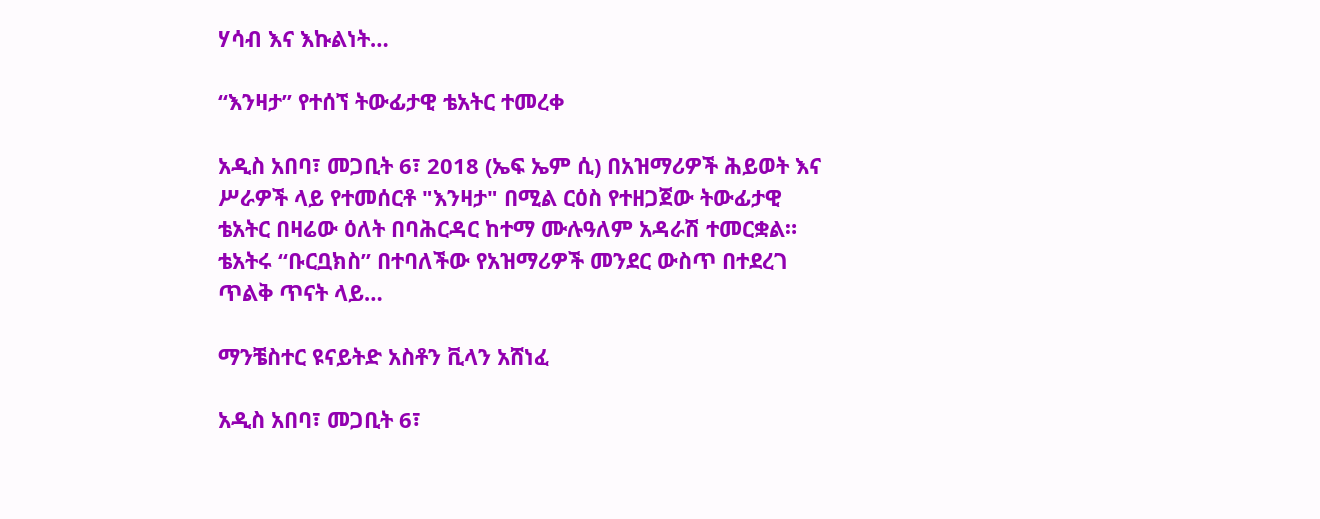ሃሳብ እና እኩልነት…

“እንዛታ” የተሰኘ ትውፊታዊ ቴአትር ተመረቀ

አዲስ አበባ፣ መጋቢት 6፣ 2018 (ኤፍ ኤም ሲ) በአዝማሪዎች ሕይወት እና ሥራዎች ላይ የተመሰርቶ "እንዛታ" በሚል ርዕስ የተዘጋጀው ትውፊታዊ ቴአትር በዛሬው ዕለት በባሕርዳር ከተማ ሙሉዓለም አዳራሽ ተመርቋል። ቴአትሩ “ቡርቧክስ” በተባለችው የአዝማሪዎች መንደር ውስጥ በተደረገ ጥልቅ ጥናት ላይ…

ማንቼስተር ዩናይትድ አስቶን ቪላን አሸነፈ

አዲስ አበባ፣ መጋቢት 6፣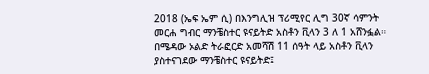2018 (ኤፍ ኤም ሲ) በእንግሊዝ ፕሪሚየር ሊግ 30ኛ ሳምንት መርሐ ግብር ማንቼስተር ዩናይትድ አስቶን ቪላን 3 ለ 1 አሸንፏል። በሜዳው ኦልድ ትራፎርድ አመሻሽ 11 ሰዓት ላይ አስቶን ቪላን ያስተናገደው ማንቼስተር ዩናይትድ፤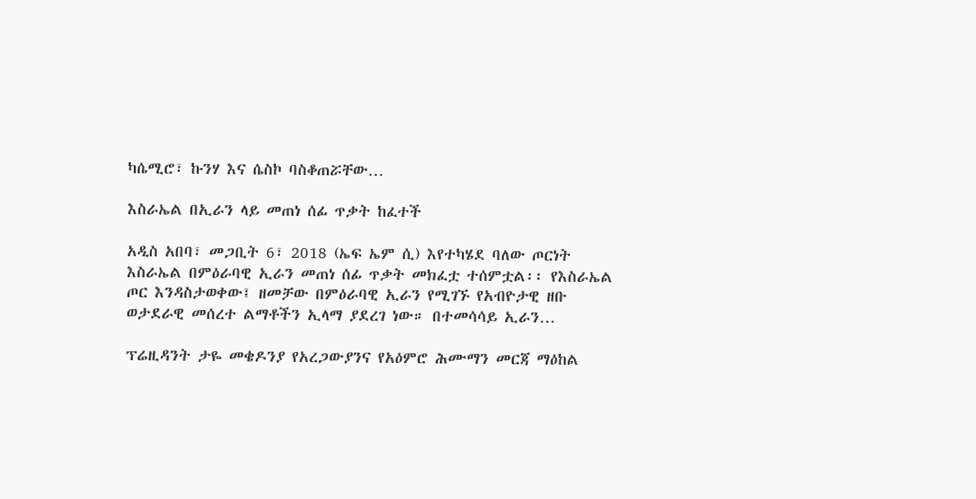ካሴሚሮ፣ ኩንሃ እና ሴስኮ ባስቆጠሯቸው…

እስራኤል በኢራን ላይ መጠነ ሰፊ ጥቃት ከፈተች

አዲስ አበባ፣ መጋቢት 6፣ 2018 (ኤፍ ኤም ሲ) እየተካሄደ ባለው ጦርነት እስራኤል በምዕራባዊ ኢራን መጠነ ሰፊ ጥቃት መክፈቷ ተሰምቷል፡፡ የእስራኤል ጦር እንዳስታወቀው፤ ዘመቻው በምዕራባዊ ኢራን የሚገኙ የአብዮታዊ ዘቡ ወታደራዊ መሰረተ ልማቶችን ኢላማ ያደረገ ነው። በተመሳሳይ ኢራን…

ፕሬዚዳንት ታዬ መቄዶንያ የአረጋውያንና የአዕምሮ ሕሙማን መርጃ ማዕከል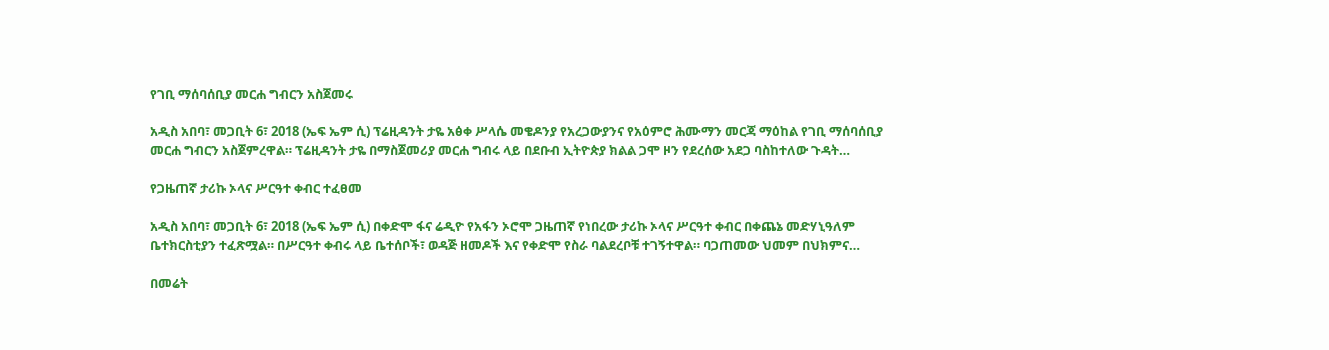የገቢ ማሰባሰቢያ መርሐ ግብርን አስጀመሩ

አዲስ አበባ፣ መጋቢት 6፣ 2018 (ኤፍ ኤም ሲ) ፕሬዚዳንት ታዬ አፅቀ ሥላሴ መቄዶንያ የአረጋውያንና የአዕምሮ ሕሙማን መርጃ ማዕከል የገቢ ማሰባሰቢያ መርሐ ግብርን አስጀምረዋል። ፕሬዚዳንት ታዬ በማስጀመሪያ መርሐ ግብሩ ላይ በደቡብ ኢትዮጵያ ክልል ጋሞ ዞን የደረሰው አደጋ ባስከተለው ጉዳት…

የጋዜጠኛ ታሪኩ ኦላና ሥርዓተ ቀብር ተፈፀመ

አዲስ አበባ፣ መጋቢት 6፣ 2018 (ኤፍ ኤም ሲ) በቀድሞ ፋና ሬዲዮ የአፋን ኦሮሞ ጋዜጠኛ የነበረው ታሪኩ ኦላና ሥርዓተ ቀብር በቀጨኔ መድሃኒዓለም ቤተክርስቲያን ተፈጽሟል። በሥርዓተ ቀብሩ ላይ ቤተሰቦች፣ ወዳጅ ዘመዶች እና የቀድሞ የስራ ባልደረቦቹ ተገኝተዋል። ባጋጠመው ህመም በህክምና…

በመሬት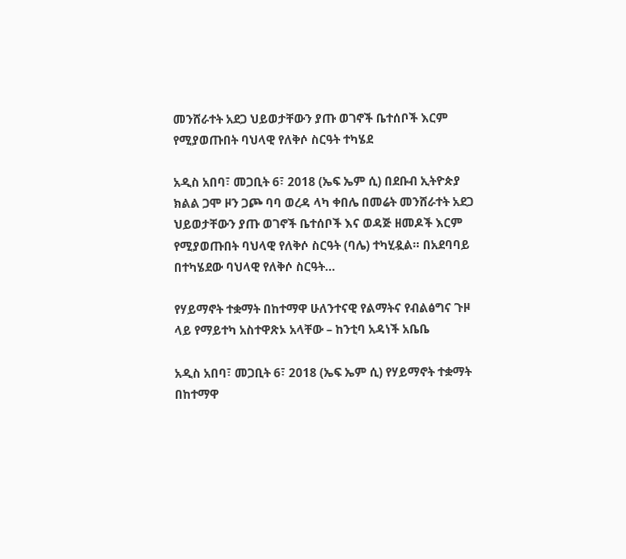መንሸራተት አደጋ ህይወታቸውን ያጡ ወገኖች ቤተሰቦች እርም የሚያወጡበት ባህላዊ የለቅሶ ስርዓት ተካሄደ

አዲስ አበባ፣ መጋቢት 6፣ 2018 (ኤፍ ኤም ሲ) በደቡብ ኢትዮጵያ ክልል ጋሞ ዞን ጋጮ ባባ ወረዳ ላካ ቀበሌ በመሬት መንሸራተት አደጋ ህይወታቸውን ያጡ ወገኖች ቤተሰቦች እና ወዳጅ ዘመዶች እርም የሚያወጡበት ባህላዊ የለቅሶ ስርዓት (ባሌ) ተካሂዷል። በአደባባይ በተካሄደው ባህላዊ የለቅሶ ስርዓት…

የሃይማኖት ተቋማት በከተማዋ ሁለንተናዊ የልማትና የብልፅግና ጉዞ ላይ የማይተካ አስተዋጽኦ አላቸው – ከንቲባ አዳነች አቤቤ

አዲስ አበባ፣ መጋቢት 6፣ 2018 (ኤፍ ኤም ሲ) የሃይማኖት ተቋማት በከተማዋ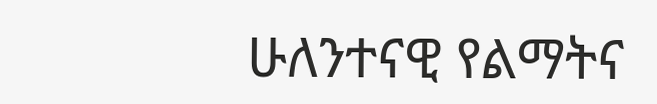ሁለንተናዊ የልማትና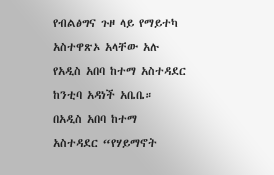የብልፅግና ጉዞ ላይ የማይተካ አስተዋጽኦ አላቸው አሉ የአዲስ አበባ ከተማ አስተዳደር ከንቲባ አዳነች አቤቤ። በአዲስ አበባ ከተማ አስተዳደር “የሃይማኖት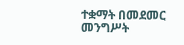ተቋማት በመደመር መንግሥት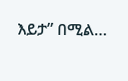እይታ” በሚል…